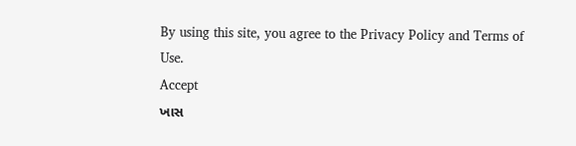By using this site, you agree to the Privacy Policy and Terms of Use.
Accept
ખાસ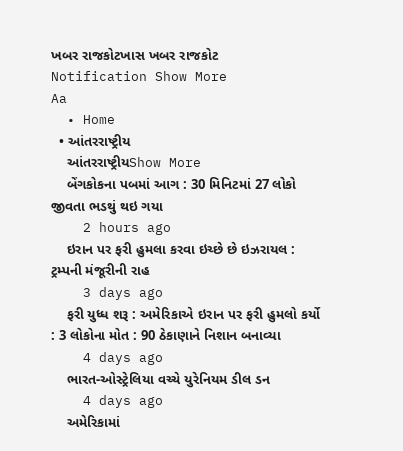ખબર રાજકોટખાસ ખબર રાજકોટ
Notification Show More
Aa
  • Home
  • આંતરરાષ્ટ્રીય
    આંતરરાષ્ટ્રીયShow More
    બેંગકોકના પબમાં આગ : 30 મિનિટમાં 27 લોકો જીવતા ભડથું થઇ ગયા
    2 hours ago
    ઇરાન પર ફરી હુમલા કરવા ઇચ્છે છે ઇઝરાયલ : ટ્રમ્પની મંજૂરીની રાહ
    3 days ago
    ફરી યુધ્ધ શરૂ : અમેરિકાએ ઇરાન પર ફરી હુમલો કર્યો : 3 લોકોના મોત : 90 ઠેકાણાને નિશાન બનાવ્યા
    4 days ago
    ભારત-ઓસ્ટ્રેલિયા વચ્ચે યુરેનિયમ ડીલ ડન
    4 days ago
    અમેરિકામાં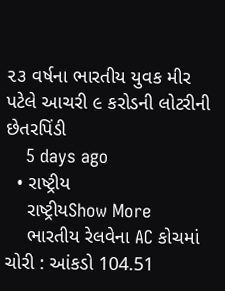૨૩ વર્ષના ભારતીય યુવક મીર પટેલે આચરી ૯ કરોડની લોટરીની છેતરપિંડી
    5 days ago
  • રાષ્ટ્રીય
    રાષ્ટ્રીયShow More
    ભારતીય રેલવેના AC કોચમાં ચોરી : આંકડો 104.51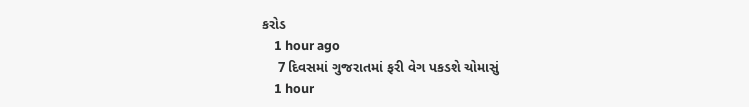કરોડ
    1 hour ago
    7 દિવસમાં ગુજરાતમાં ફરી વેગ પકડશે ચોમાસું
    1 hour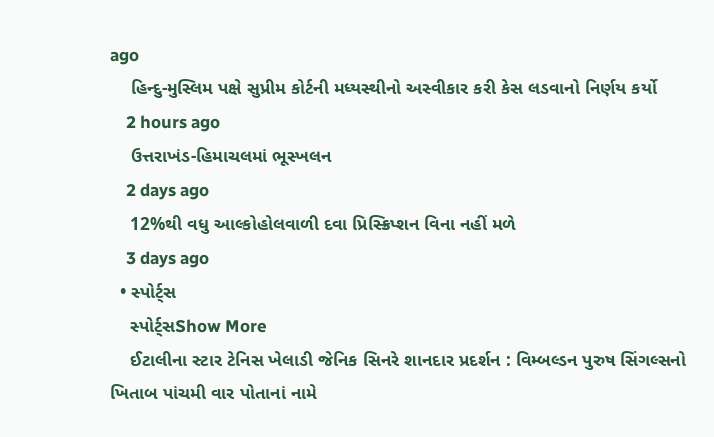ago
    હિન્દુ-મુસ્લિમ પક્ષે સુપ્રીમ કોર્ટની મધ્યસ્થીનો અસ્વીકાર કરી કેસ લડવાનો નિર્ણય કર્યો
    2 hours ago
    ઉત્તરાખંડ-હિમાચલમાં ભૂસ્ખલન
    2 days ago
    12%થી વધુ આલ્કોહોલવાળી દવા પ્રિસ્ક્રિપ્શન વિના નહીં મળે
    3 days ago
  • સ્પોર્ટ્સ
    સ્પોર્ટ્સShow More
    ઈટાલીના સ્ટાર ટેનિસ ખેલાડી જેનિક સિનરે શાનદાર પ્રદર્શન : વિમ્બલ્ડન પુરુષ સિંગલ્સનો ખિતાબ પાંચમી વાર પોતાનાં નામે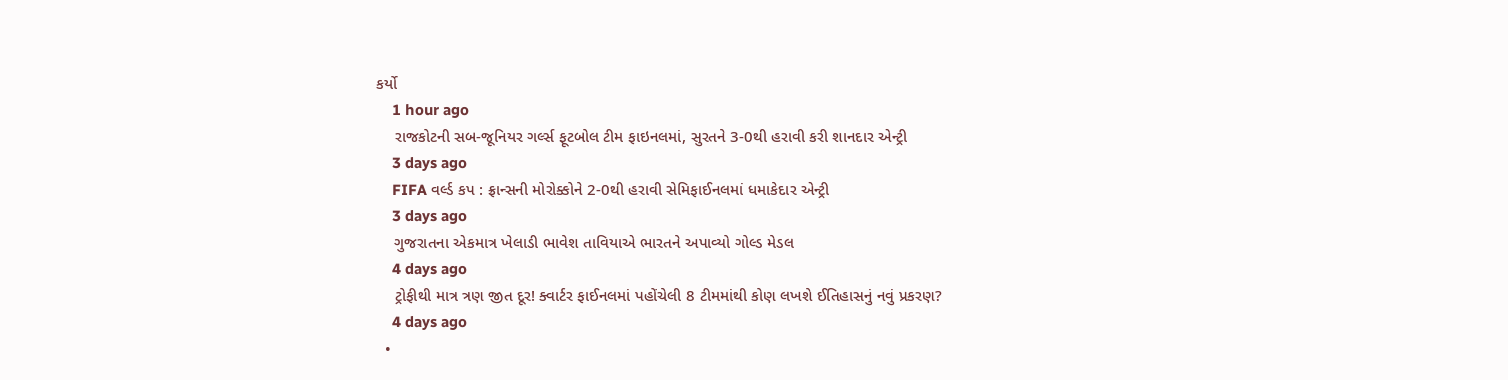કર્યો
    1 hour ago
    રાજકોટની સબ-જૂનિયર ગર્લ્સ ફૂટબોલ ટીમ ફાઇનલમાં, સુરતને 3-0થી હરાવી કરી શાનદાર એન્ટ્રી
    3 days ago
    FIFA વર્લ્ડ કપ : ફ્રાન્સની મોરોક્કોને 2-0થી હરાવી સેમિફાઈનલમાં ધમાકેદાર એન્ટ્રી
    3 days ago
    ગુજરાતના એકમાત્ર ખેલાડી ભાવેશ તાવિયાએ ભારતને અપાવ્યો ગોલ્ડ મેડલ
    4 days ago
    ટ્રોફીથી માત્ર ત્રણ જીત દૂર! ક્વાર્ટર ફાઈનલમાં પહોંચેલી 8 ટીમમાંથી કોણ લખશે ઈતિહાસનું નવું પ્રકરણ?
    4 days ago
  •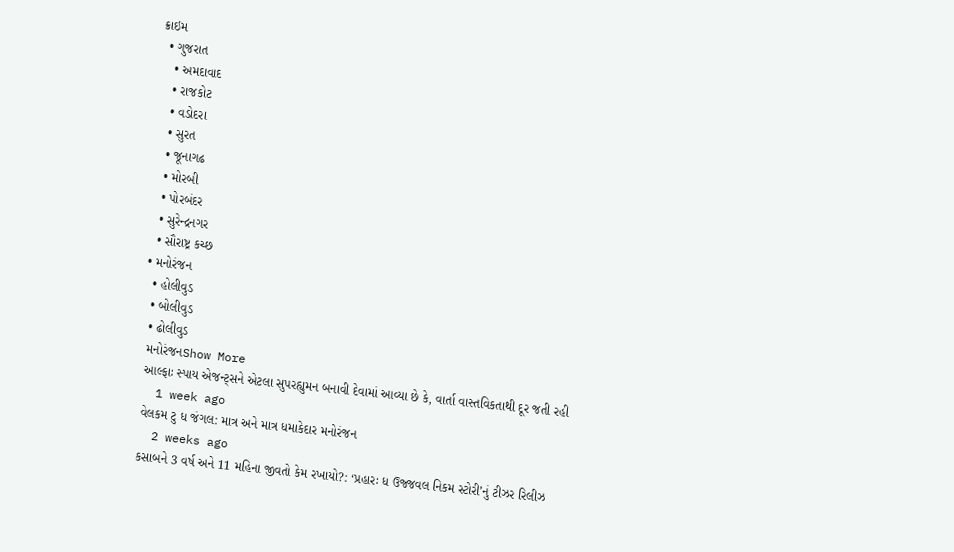ક્રાઇમ
  • ગુજરાત
    • અમદાવાદ
    • રાજકોટ
    • વડોદરા
    • સુરત
    • જૂનાગઢ
    • મોરબી
    • પોરબંદર
    • સુરેન્દ્રનગર
    • સૌરાષ્ટ્ર કચ્છ
  • મનોરંજન
    • હોલીવુડ
    • બોલીવુડ
    • ઢોલીવુડ
    મનોરંજનShow More
    આલ્ફાઃ સ્પાય એજન્ટ્સને એટલા સુપરહ્યુમન બનાવી દેવામાં આવ્યા છે કે, વાર્તા વાસ્તવિકતાથી દૂર જતી રહી
    1 week ago
    વેલકમ ટુ ધ જંગલ: માત્ર અને માત્ર ધમાકેદાર મનોરંજન
    2 weeks ago
    કસાબને 3 વર્ષ અને 11 મહિના જીવતો કેમ રખાયો?: ‘પ્રહારઃ ધ ઉજ્જવલ નિકમ સ્ટોરી’નું ટીઝર રિલીઝ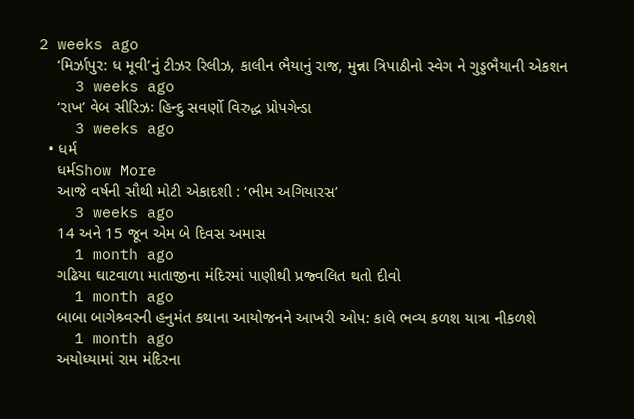2 weeks ago
    ‘મિર્ઝાપુર: ધ મૂવી’નું ટીઝર રિલીઝ, કાલીન ભૈયાનું રાજ, મુન્ના ત્રિપાઠીનો સ્વેગ ને ગુડ્ડભૈયાની એકશન
    3 weeks ago
    ‘રાખ’ વેબ સીરિઝઃ હિન્દુ સવર્ણો વિરુદ્ધ પ્રોપગેન્ડા
    3 weeks ago
  • ધર્મ
    ધર્મShow More
    આજે વર્ષની સૌથી મોટી એકાદશી : ‘ભીમ અગિયારસ’
    3 weeks ago
    14 અને 15 જૂન એમ બે દિવસ અમાસ
    1 month ago
    ગઢિયા ઘાટવાળા માતાજીના મંદિરમાં પાણીથી પ્રજ્વલિત થતો દીવો
    1 month ago
    બાબા બાગેશ્ર્વરની હનુમંત કથાના આયોજનને આખરી ઓપ: કાલે ભવ્ય કળશ યાત્રા નીકળશે
    1 month ago
    અયોધ્યામાં રામ મંદિરના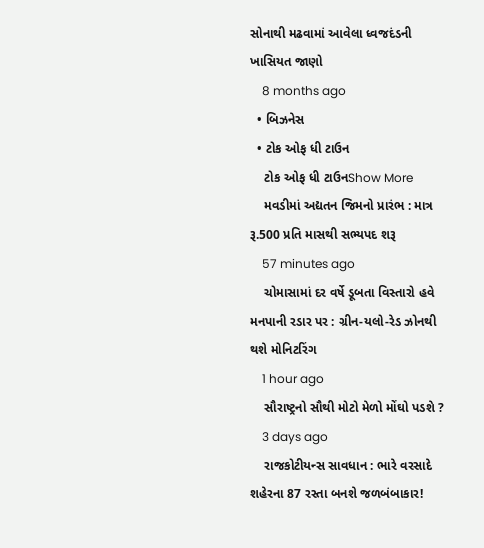સોનાથી મઢવામાં આવેલા ધ્વજદંડની ખાસિયત જાણો
    8 months ago
  • બિઝનેસ
  • ટોક ઓફ ધી ટાઉન
    ટોક ઓફ ધી ટાઉનShow More
    મવડીમાં અદ્યતન જિમનો પ્રારંભ : માત્ર રૂ.500 પ્રતિ માસથી સભ્યપદ શરૂ
    57 minutes ago
    ચોમાસામાં દર વર્ષે ડૂબતા વિસ્તારો હવે મનપાની રડાર પર : ગ્રીન-યલો-રેડ ઝોનથી થશે મોનિટરિંગ
    1 hour ago
    સૌરાષ્ટ્રનો સૌથી મોટો મેળો મોંઘો પડશે ?
    3 days ago
    રાજકોટીયન્સ સાવધાન : ભારે વરસાદે શહેરના 87 રસ્તા બનશે જળબંબાકાર!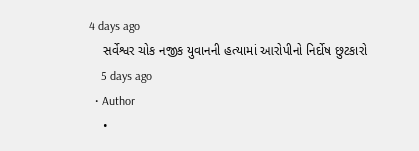4 days ago
    સર્વેશ્વર ચોક નજીક યુવાનની હત્યામાં આરોપીનો નિર્દોષ છુટકારો
    5 days ago
  • Author
    •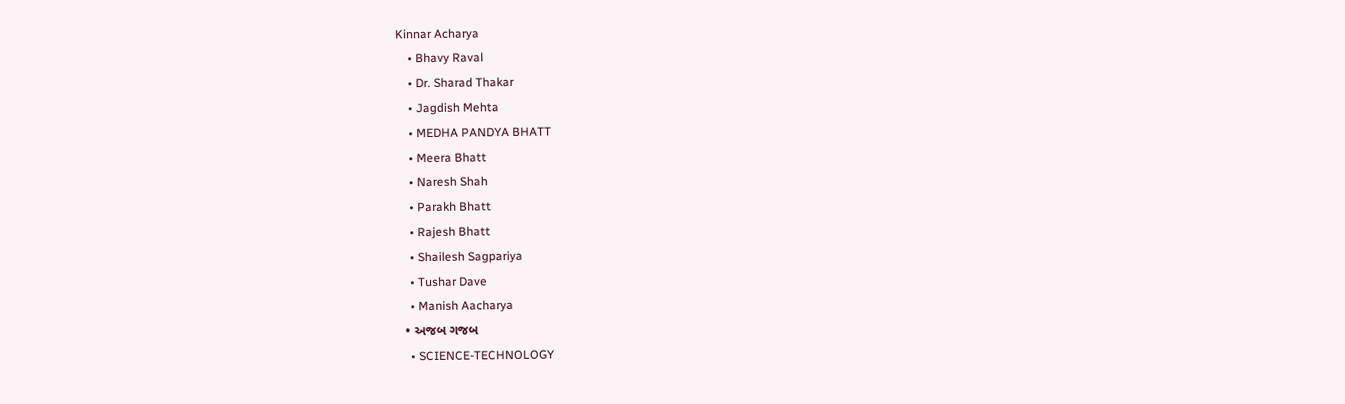Kinnar Acharya
    • Bhavy Raval
    • Dr. Sharad Thakar
    • Jagdish Mehta
    • MEDHA PANDYA BHATT
    • Meera Bhatt
    • Naresh Shah
    • Parakh Bhatt
    • Rajesh Bhatt
    • Shailesh Sagpariya
    • Tushar Dave
    • Manish Aacharya
  • અજબ ગજબ
    • SCIENCE-TECHNOLOGY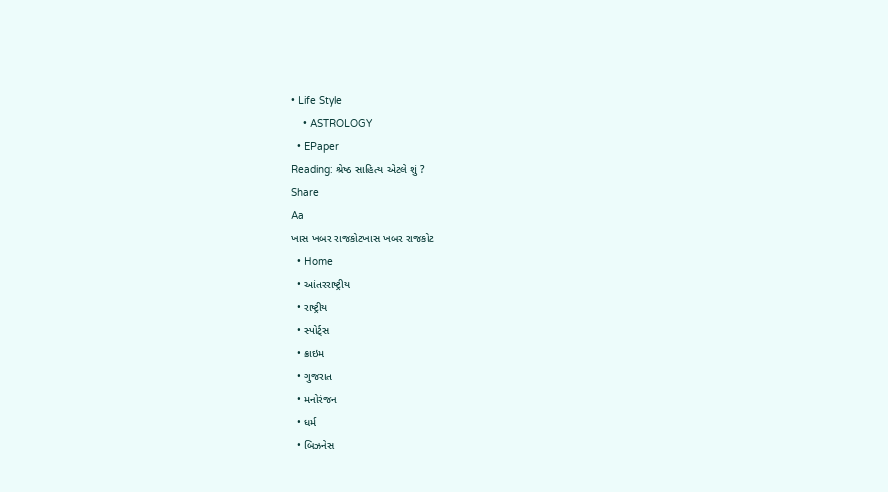• Life Style
    • ASTROLOGY
  • EPaper
Reading: શ્રેષ્ઠ સાહિત્ય એટલે શું ?
Share
Aa
ખાસ ખબર રાજકોટખાસ ખબર રાજકોટ
  • Home
  • આંતરરાષ્ટ્રીય
  • રાષ્ટ્રીય
  • સ્પોર્ટ્સ
  • ક્રાઇમ
  • ગુજરાત
  • મનોરંજન
  • ધર્મ
  • બિઝનેસ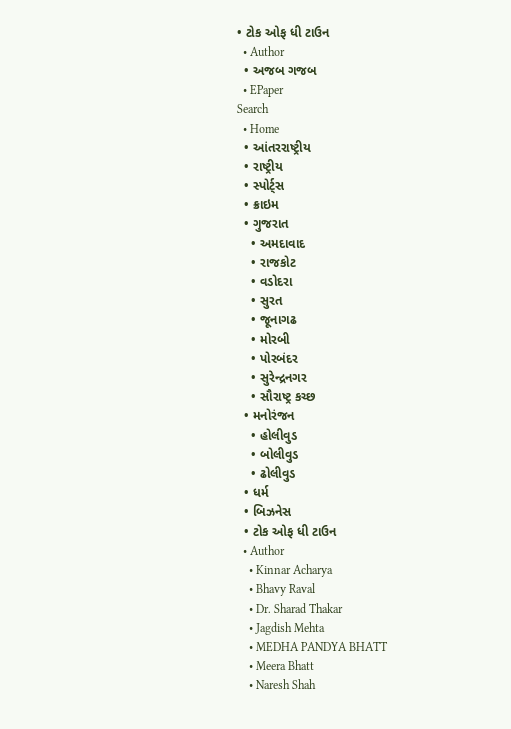• ટોક ઓફ ધી ટાઉન
  • Author
  • અજબ ગજબ
  • EPaper
Search
  • Home
  • આંતરરાષ્ટ્રીય
  • રાષ્ટ્રીય
  • સ્પોર્ટ્સ
  • ક્રાઇમ
  • ગુજરાત
    • અમદાવાદ
    • રાજકોટ
    • વડોદરા
    • સુરત
    • જૂનાગઢ
    • મોરબી
    • પોરબંદર
    • સુરેન્દ્રનગર
    • સૌરાષ્ટ્ર કચ્છ
  • મનોરંજન
    • હોલીવુડ
    • બોલીવુડ
    • ઢોલીવુડ
  • ધર્મ
  • બિઝનેસ
  • ટોક ઓફ ધી ટાઉન
  • Author
    • Kinnar Acharya
    • Bhavy Raval
    • Dr. Sharad Thakar
    • Jagdish Mehta
    • MEDHA PANDYA BHATT
    • Meera Bhatt
    • Naresh Shah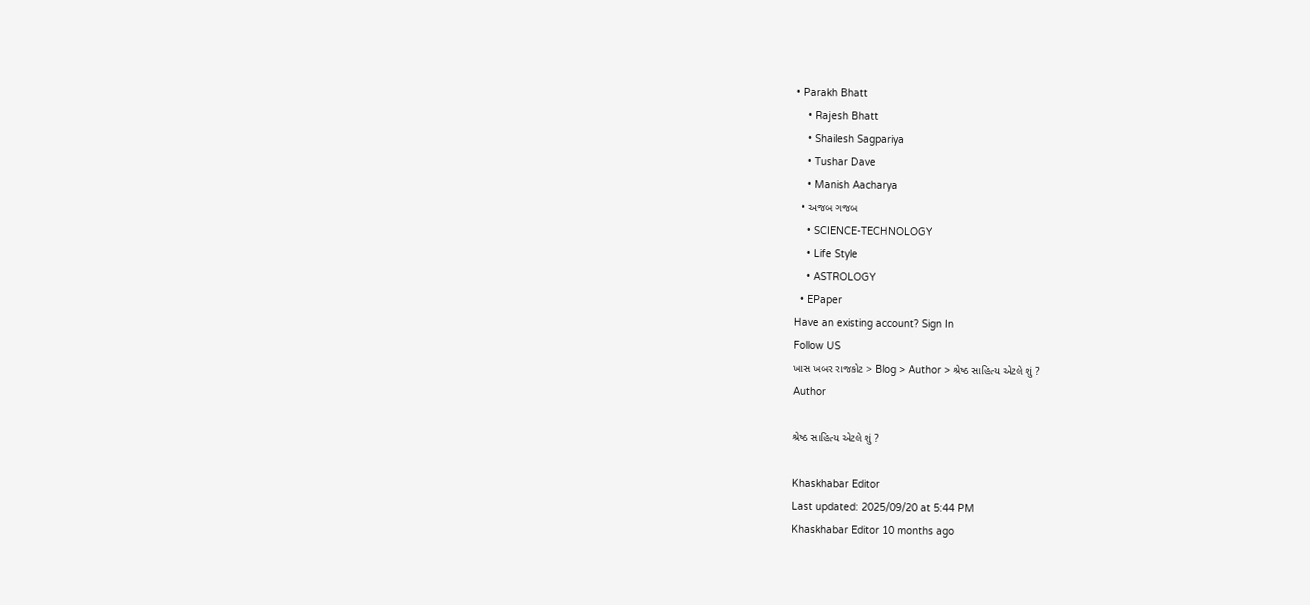• Parakh Bhatt
    • Rajesh Bhatt
    • Shailesh Sagpariya
    • Tushar Dave
    • Manish Aacharya
  • અજબ ગજબ
    • SCIENCE-TECHNOLOGY
    • Life Style
    • ASTROLOGY
  • EPaper
Have an existing account? Sign In
Follow US
ખાસ ખબર રાજકોટ > Blog > Author > શ્રેષ્ઠ સાહિત્ય એટલે શું ?
Author

શ્રેષ્ઠ સાહિત્ય એટલે શું ?

Khaskhabar Editor
Last updated: 2025/09/20 at 5:44 PM
Khaskhabar Editor 10 months ago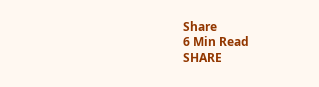Share
6 Min Read
SHARE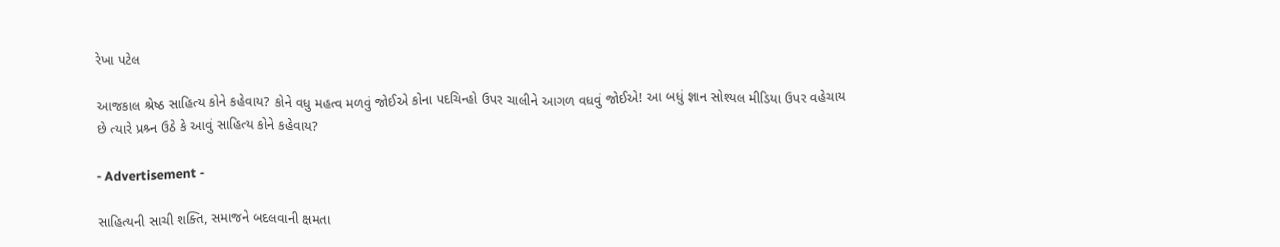રેખા પટેલ

આજકાલ શ્રેષ્ઠ સાહિત્ય કોને કહેવાય? કોને વધુ મહત્વ મળવું જોઈએ કોના પદચિન્હો ઉપર ચાલીને આગળ વધવું જોઈએ! આ બધું જ્ઞાન સોશ્યલ મીડિયા ઉપર વહેચાય છે ત્યારે પ્રશ્ર્ન ઉઠે કે આવું સાહિત્ય કોને કહેવાય?

- Advertisement -

સાહિત્યની સાચી શક્તિ, સમાજને બદલવાની ક્ષમતા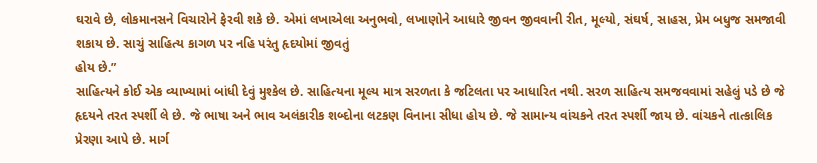ઘરાવે છે, લોકમાનસને વિચારોને ફેરવી શકે છે. એમાં લખાએલા અનુભવો, લખાણોને આધારે જીવન જીવવાની રીત, મૂલ્યો, સંઘર્ષ, સાહસ, પ્રેમ બધુજ સમજાવી શકાય છે. સાચું સાહિત્ય કાગળ પર નહિ પરંતુ હૃદયોમાં જીવતું
હોય છે.”
સાહિત્યને કોઈ એક વ્યાખ્યામાં બાંધી દેવું મુશ્કેલ છે. સાહિત્યના મૂલ્ય માત્ર સરળતા કે જટિલતા પર આધારિત નથી. સરળ સાહિત્ય સમજવવામાં સહેલું પડે છે જે હૃદયને તરત સ્પર્શી લે છે. જે ભાષા અને ભાવ અલંકારીક શબ્દોના લટકણ વિનાના સીધા હોય છે. જે સામાન્ય વાંચકને તરત સ્પર્શી જાય છે. વાંચકને તાત્કાલિક પ્રેરણા આપે છે. માર્ગ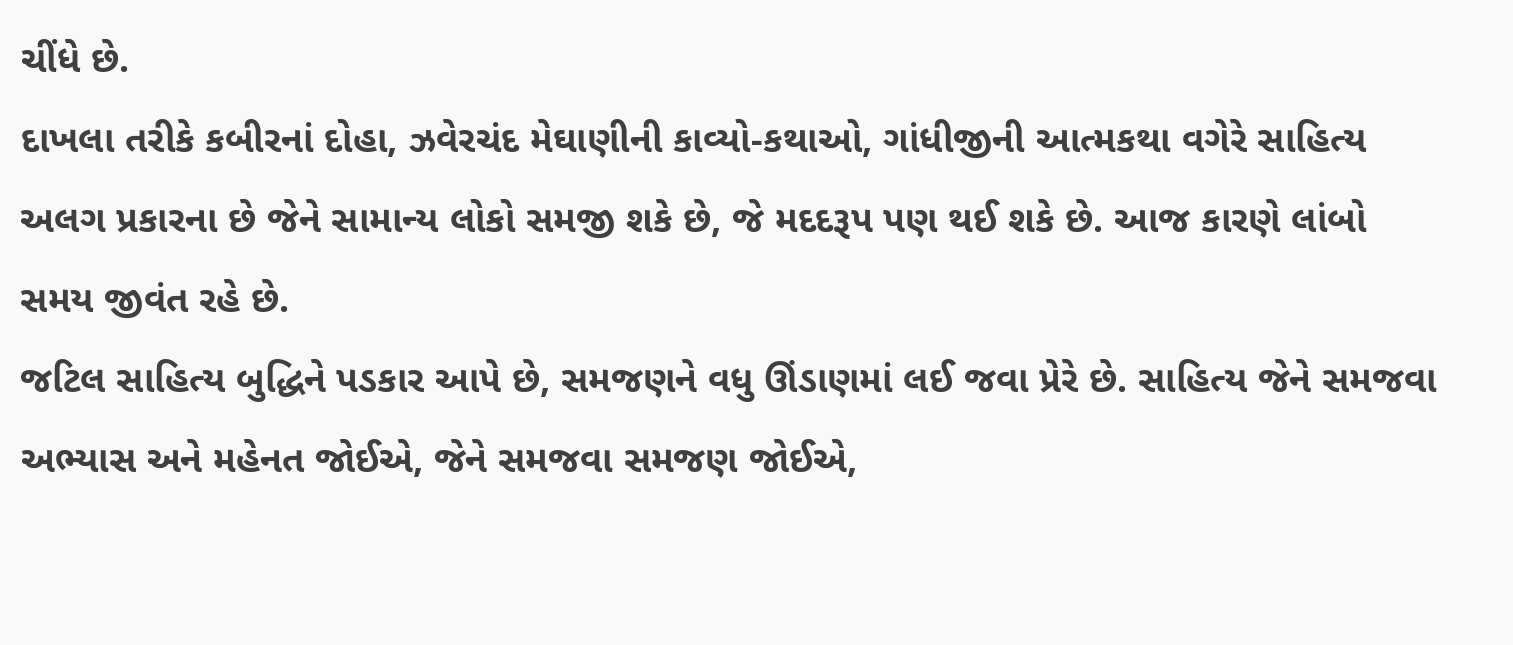ચીંધે છે.
દાખલા તરીકે કબીરનાં દોહા, ઝવેરચંદ મેઘાણીની કાવ્યો-કથાઓ, ગાંધીજીની આત્મકથા વગેરે સાહિત્ય અલગ પ્રકારના છે જેને સામાન્ય લોકો સમજી શકે છે, જે મદદરૂપ પણ થઈ શકે છે. આજ કારણે લાંબો સમય જીવંત રહે છે.
જટિલ સાહિત્ય બુદ્ધિને પડકાર આપે છે, સમજણને વધુ ઊંડાણમાં લઈ જવા પ્રેરે છે. સાહિત્ય જેને સમજવા અભ્યાસ અને મહેનત જોઈએ, જેને સમજવા સમજણ જોઈએ,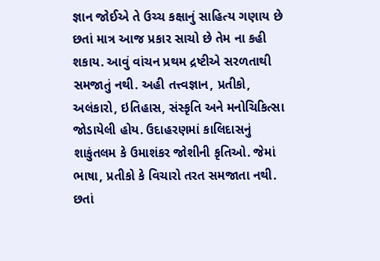જ્ઞાન જોઈએ તે ઉચ્ચ કક્ષાનું સાહિત્ય ગણાય છે છતાં માત્ર આજ પ્રકાર સાચો છે તેમ ના કહી શકાય. આવું વાંચન પ્રથમ દ્રષ્ટીએ સરળતાથી સમજાતું નથી. અહી તત્ત્વજ્ઞાન, પ્રતીકો, અલંકારો, ઇતિહાસ, સંસ્કૃતિ અને મનોચિકિત્સા જોડાયેલી હોય. ઉદાહરણમાં કાલિદાસનું શાકુંતલમ કે ઉમાશંકર જોશીની કૃતિઓ. જેમાં ભાષા, પ્રતીકો કે વિચારો તરત સમજાતા નથી. છતાં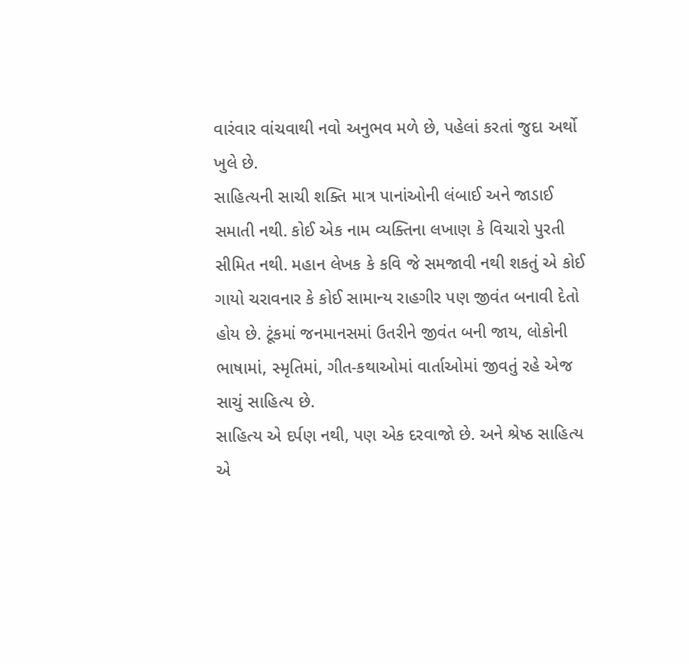વારંવાર વાંચવાથી નવો અનુભવ મળે છે, પહેલાં કરતાં જુદા અર્થો ખુલે છે.
સાહિત્યની સાચી શક્તિ માત્ર પાનાંઓની લંબાઈ અને જાડાઈ સમાતી નથી. કોઈ એક નામ વ્યક્તિના લખાણ કે વિચારો પુરતી સીમિત નથી. મહાન લેખક કે કવિ જે સમજાવી નથી શકતું એ કોઈ ગાયો ચરાવનાર કે કોઈ સામાન્ય રાહગીર પણ જીવંત બનાવી દેતો હોય છે. ટૂંકમાં જનમાનસમાં ઉતરીને જીવંત બની જાય, લોકોની ભાષામાં, સ્મૃતિમાં, ગીત-કથાઓમાં વાર્તાઓમાં જીવતું રહે એજ સાચું સાહિત્ય છે.
સાહિત્ય એ દર્પણ નથી, પણ એક દરવાજો છે. અને શ્રેષ્ઠ સાહિત્ય એ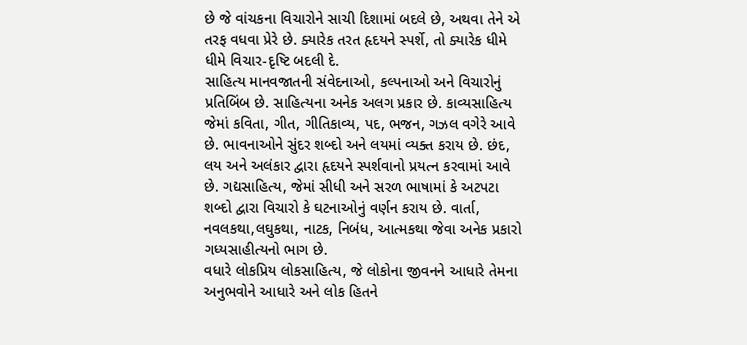છે જે વાંચકના વિચારોને સાચી દિશામાં બદલે છે, અથવા તેને એ તરફ વધવા પ્રેરે છે. ક્યારેક તરત હૃદયને સ્પર્શે, તો ક્યારેક ધીમે ધીમે વિચાર-દૃષ્ટિ બદલી દે.
સાહિત્ય માનવજાતની સંવેદનાઓ, કલ્પનાઓ અને વિચારોનું પ્રતિબિંબ છે. સાહિત્યના અનેક અલગ પ્રકાર છે. કાવ્યસાહિત્ય જેમાં કવિતા, ગીત, ગીતિકાવ્ય, પદ, ભજન, ગઝલ વગેરે આવે છે. ભાવનાઓને સુંદર શબ્દો અને લયમાં વ્યક્ત કરાય છે. છંદ, લય અને અલંકાર દ્વારા હૃદયને સ્પર્શવાનો પ્રયત્ન કરવામાં આવે છે. ગદ્યસાહિત્ય, જેમાં સીધી અને સરળ ભાષામાં કે અટપટા શબ્દો દ્વારા વિચારો કે ઘટનાઓનું વર્ણન કરાય છે. વાર્તા, નવલકથા,લઘુકથા, નાટક, નિબંધ, આત્મકથા જેવા અનેક પ્રકારો ગધ્યસાહીત્યનો ભાગ છે.
વધારે લોકપ્રિય લોકસાહિત્ય, જે લોકોના જીવનને આધારે તેમના અનુભવોને આધારે અને લોક હિતને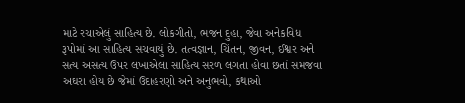માટે રચાએલું સાહિત્ય છે. લોકગીતો, ભજન દુહા, જેવા અનેકવિધ રૂપોમાં આ સાહિત્ય સચવાયું છે. તત્વજ્ઞાન, ચિંતન, જીવન, ઈશ્વર અને સત્ય અસત્ય ઉપર લખાએલા સાહિત્ય સરળ લગતા હોવા છતાં સમજવા અઘરા હોય છે જેમાં ઉદાહરણો અને અનુભવો, કથાઓ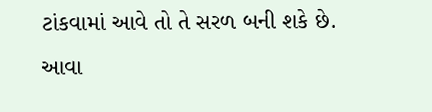ટાંકવામાં આવે તો તે સરળ બની શકે છે.
આવા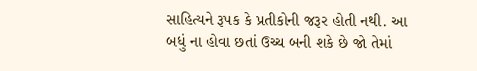સાહિત્યને રૂપક કે પ્રતીકોની જરૂર હોતી નથી. આ બધું ના હોવા છતાં ઉચ્ચ બની શકે છે જો તેમાં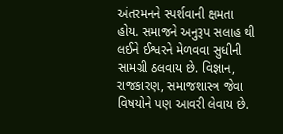અંતરમનને સ્પર્શવાની ક્ષમતા હોય. સમાજને અનુરૂપ સલાહ થી લઈને ઈશ્વરને મેળવવા સુધીની સામગ્રી ઠલવાય છે. વિજ્ઞાન, રાજકારણ, સમાજશાસ્ત્ર જેવા વિષયોને પણ આવરી લેવાય છે.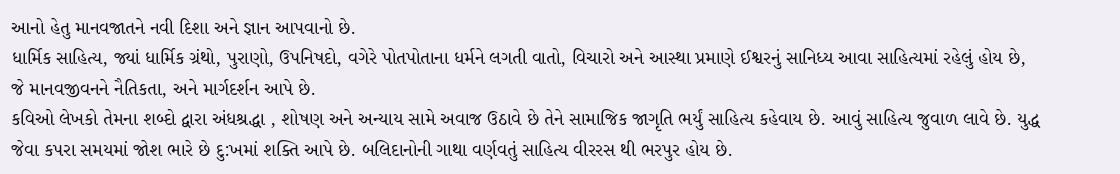આનો હેતુ માનવજાતને નવી દિશા અને જ્ઞાન આપવાનો છે.
ધાર્મિક સાહિત્ય, જ્યાં ધાર્મિક ગ્રંથો, પુરાણો, ઉપનિષદો, વગેરે પોતપોતાના ધર્મને લગતી વાતો, વિચારો અને આસ્થા પ્રમાણે ઈશ્વરનું સાનિધ્ય આવા સાહિત્યમાં રહેલું હોય છે, જે માનવજીવનને નૈતિકતા, અને માર્ગદર્શન આપે છે.
કવિઓ લેખકો તેમના શબ્દો દ્વારા અંધશ્રદ્ધા , શોષણ અને અન્યાય સામે અવાજ ઉઠાવે છે તેને સામાજિક જાગૃતિ ભર્યું સાહિત્ય કહેવાય છે. આવું સાહિત્ય જુવાળ લાવે છે. યુદ્ધ જેવા કપરા સમયમાં જોશ ભારે છે દુ:ખમાં શક્તિ આપે છે. બલિદાનોની ગાથા વર્ણવતું સાહિત્ય વીરરસ થી ભરપુર હોય છે.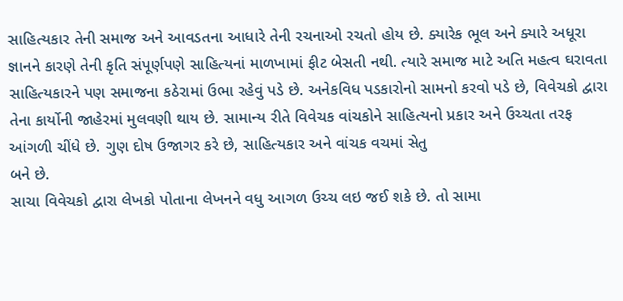સાહિત્યકાર તેની સમાજ અને આવડતના આધારે તેની રચનાઓ રચતો હોય છે. ક્યારેક ભૂલ અને ક્યારે અધૂરા જ્ઞાનને કારણે તેની કૃતિ સંપૂર્ણપણે સાહિત્યનાં માળખામાં ફીટ બેસતી નથી. ત્યારે સમાજ માટે અતિ મહત્વ ઘરાવતા સાહિત્યકારને પણ સમાજના કઠેરામાં ઉભા રહેવું પડે છે. અનેકવિધ પડકારોનો સામનો કરવો પડે છે, વિવેચકો દ્વારા તેના કાર્યોની જાહેરમાં મુલવણી થાય છે. સામાન્ય રીતે વિવેચક વાંચકોને સાહિત્યનો પ્રકાર અને ઉચ્ચતા તરફ આંગળી ચીંધે છે. ગુણ દોષ ઉજાગર કરે છે, સાહિત્યકાર અને વાંચક વચમાં સેતુ
બને છે.
સાચા વિવેચકો દ્વારા લેખકો પોતાના લેખનને વધુ આગળ ઉચ્ચ લઇ જઈ શકે છે. તો સામા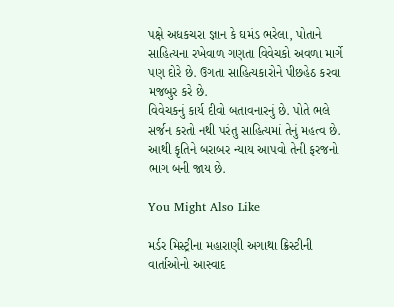પક્ષે અધકચરા જ્ઞાન કે ઘમંડ ભરેલા, પોતાને સાહિત્યના રખેવાળ ગણતા વિવેચકો અવળા માર્ગે પણ દોરે છે. ઉગતા સાહિત્યકારોને પીછહેઠ કરવા મજબુર કરે છે.
વિવેચકનું કાર્ય દીવો બતાવનારનું છે. પોતે ભલે સર્જન કરતો નથી પરંતુ સાહિત્યમાં તેનું મહત્વ છે. આથી કૃતિને બરાબર ન્યાય આપવો તેની ફરજનો ભાગ બની જાય છે.

You Might Also Like

મર્ડર મિસ્ટ્રીના મહારાણી અગાથા ક્રિસ્ટીની વાર્તાઓનો આસ્વાદ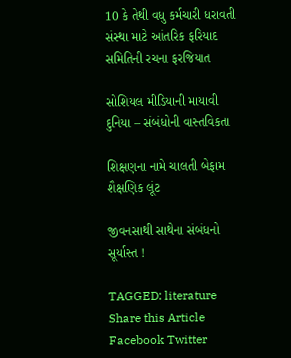10 કે તેથી વધુ કર્મચારી ધરાવતી સંસ્થા માટે આંતરિક ફરિયાદ સમિતિની રચના ફરજિયાત

સોશિયલ મીડિયાની માયાવી દુનિયા – સંબંધોની વાસ્તવિકતા

શિક્ષણના નામે ચાલતી બેફામ શૈક્ષણિક લૂંટ

જીવનસાથી સાથેના સંબંધનો સૂર્યાસ્ત !

TAGGED: literature
Share this Article
Facebook Twitter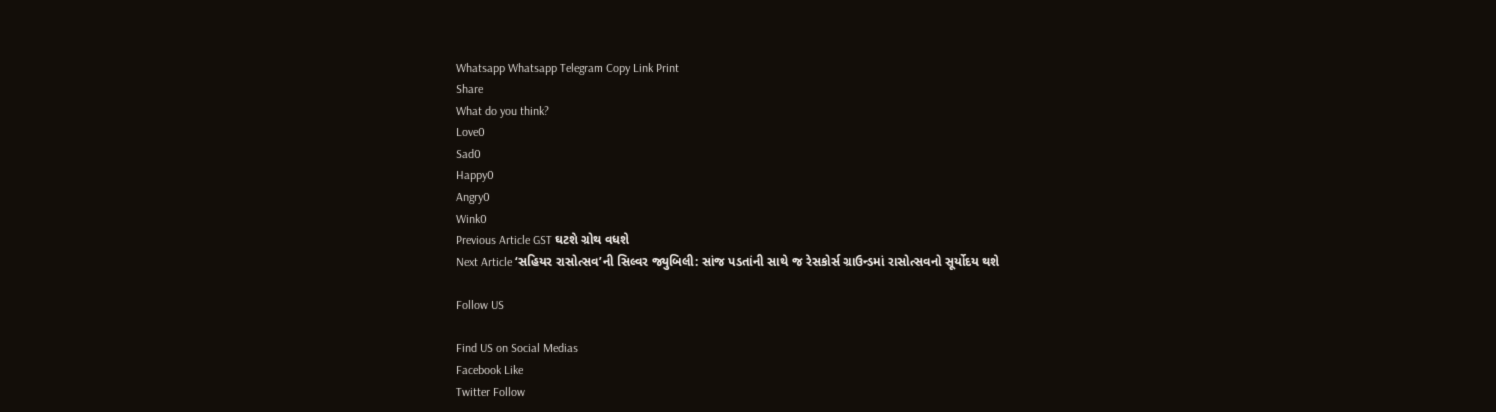Whatsapp Whatsapp Telegram Copy Link Print
Share
What do you think?
Love0
Sad0
Happy0
Angry0
Wink0
Previous Article GST ઘટશે ગ્રોથ વધશે
Next Article ‘સહિયર રાસોત્સવ’ની સિલ્વર જ્યુબિલી: સાંજ પડતાંની સાથે જ રેસકોર્સ ગ્રાઉન્ડમાં રાસોત્સવનો સૂર્યોદય થશે

Follow US

Find US on Social Medias
Facebook Like
Twitter Follow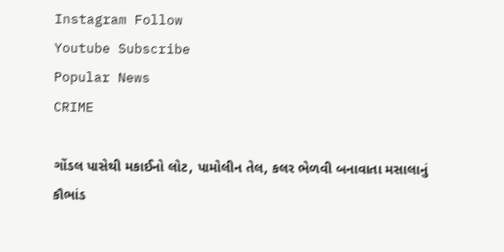Instagram Follow
Youtube Subscribe
Popular News
CRIME

ગોંડલ પાસેથી મકાઈનો લોટ, પામોલીન તેલ, કલર ભેળવી બનાવાતા મસાલાનું કૌભાંડ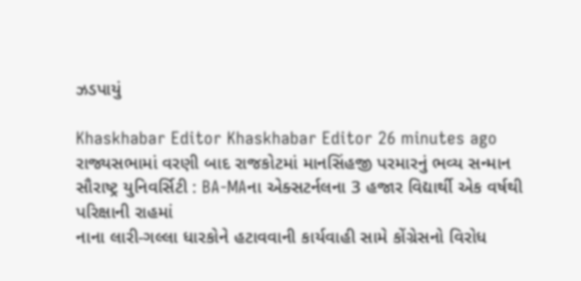ઝડપાયું

Khaskhabar Editor Khaskhabar Editor 26 minutes ago
રાજ્યસભામાં વરણી બાદ રાજકોટમાં માનસિંહજી પરમારનું ભવ્ય સન્માન
સૌરાષ્ટ્ર યુનિવર્સિટી : BA-MAના એક્સટર્નલના 3 હજાર વિદ્યાર્થી એક વર્ષથી પરિક્ષાની રાહમાં
નાના લારી-ગલ્લા ધારકોને હટાવવાની કાર્યવાહી સામે કોંગ્રેસનો વિરોધ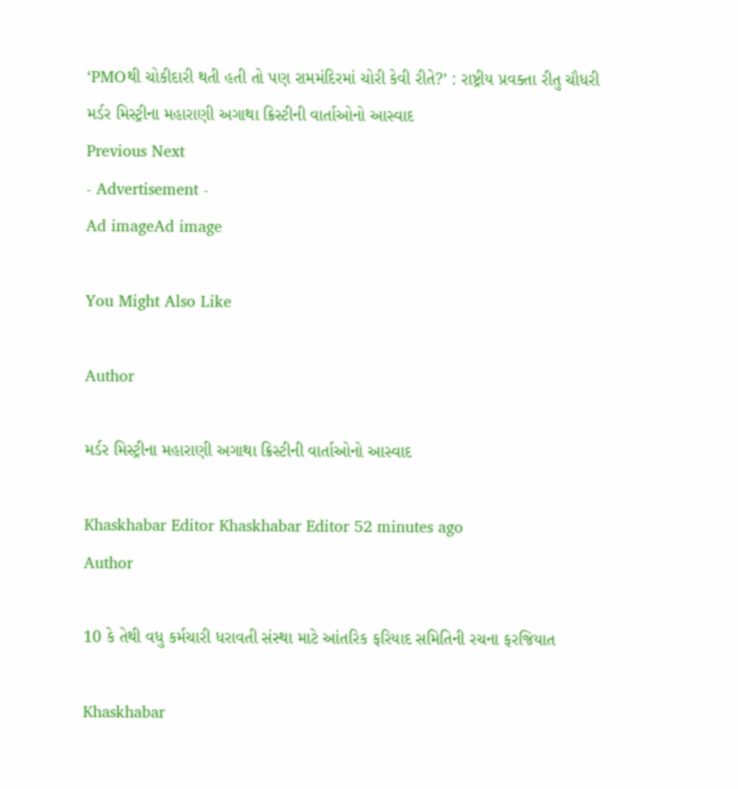‘PMOથી ચોકીદારી થતી હતી તો પણ રામમંદિરમાં ચોરી કેવી રીતે?’ : રાષ્ટ્રીય પ્રવક્તા રીતુ ચૌધરી
મર્ડર મિસ્ટ્રીના મહારાણી અગાથા ક્રિસ્ટીની વાર્તાઓનો આસ્વાદ
Previous Next
- Advertisement -
Ad imageAd image

You Might Also Like

Author

મર્ડર મિસ્ટ્રીના મહારાણી અગાથા ક્રિસ્ટીની વાર્તાઓનો આસ્વાદ

Khaskhabar Editor Khaskhabar Editor 52 minutes ago
Author

10 કે તેથી વધુ કર્મચારી ધરાવતી સંસ્થા માટે આંતરિક ફરિયાદ સમિતિની રચના ફરજિયાત

Khaskhabar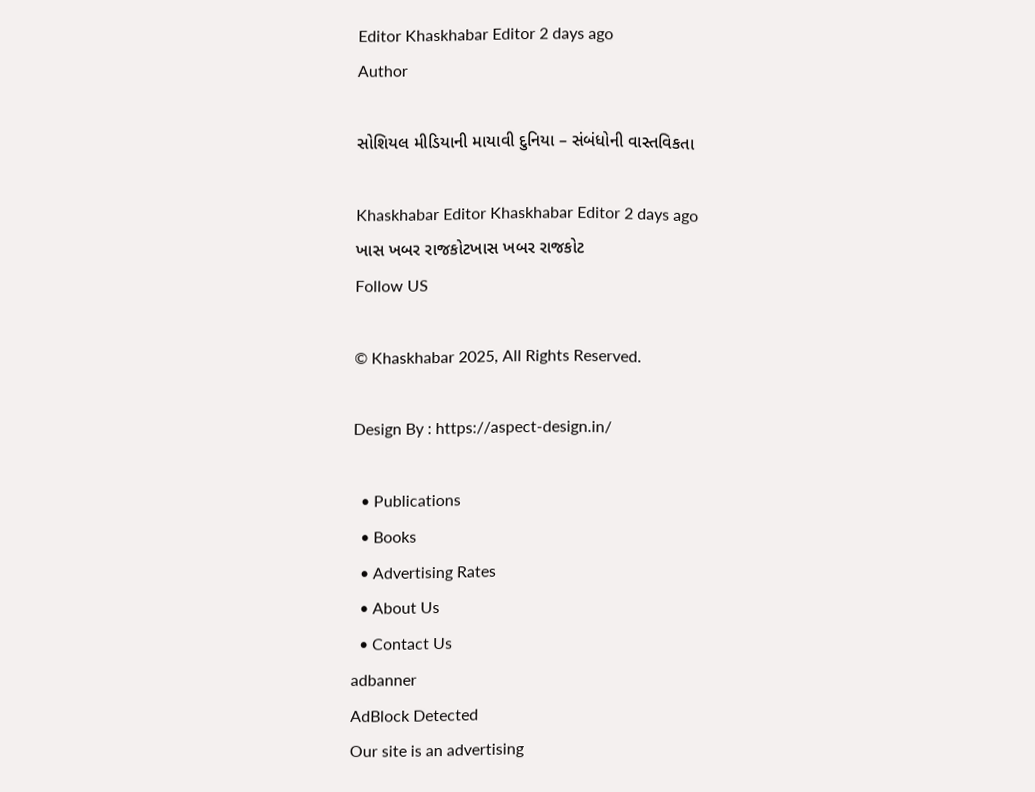Editor Khaskhabar Editor 2 days ago
Author

સોશિયલ મીડિયાની માયાવી દુનિયા – સંબંધોની વાસ્તવિકતા

Khaskhabar Editor Khaskhabar Editor 2 days ago
ખાસ ખબર રાજકોટખાસ ખબર રાજકોટ
Follow US

© Khaskhabar 2025, All Rights Reserved.

Design By : https://aspect-design.in/

  • Publications
  • Books
  • Advertising Rates
  • About Us
  • Contact Us
adbanner
AdBlock Detected
Our site is an advertising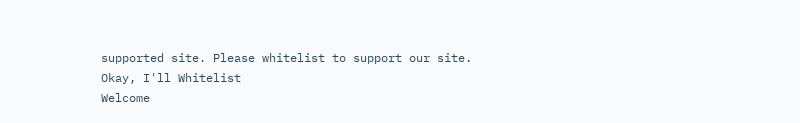supported site. Please whitelist to support our site.
Okay, I'll Whitelist
Welcome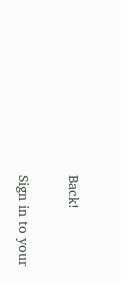Back!

Sign in to your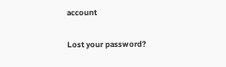account

Lost your password?